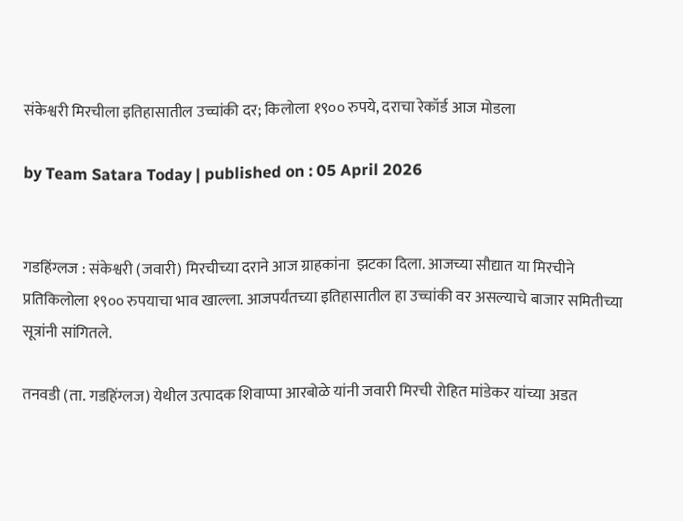संकेश्वरी मिरचीला इतिहासातील उच्चांकी दर; किलोला १९०० रुपये, दराचा रेकॉर्ड आज मोडला

by Team Satara Today | published on : 05 April 2026


गडहिंग्लज : संकेश्वरी (जवारी) मिरचीच्या दराने आज ग्राहकांना  झटका दिला. आजच्या सौद्यात या मिरचीने प्रतिकिलोला १९०० रुपयाचा भाव खाल्ला. आजपर्यंतच्या इतिहासातील हा उच्चांकी वर असल्याचे बाजार समितीच्या सूत्रांनी सांगितले.

तनवडी (ता. गडहिंग्लज) येथील उत्पादक शिवाप्पा आरबोळे यांनी जवारी मिरची रोहित मांडेकर यांच्या अडत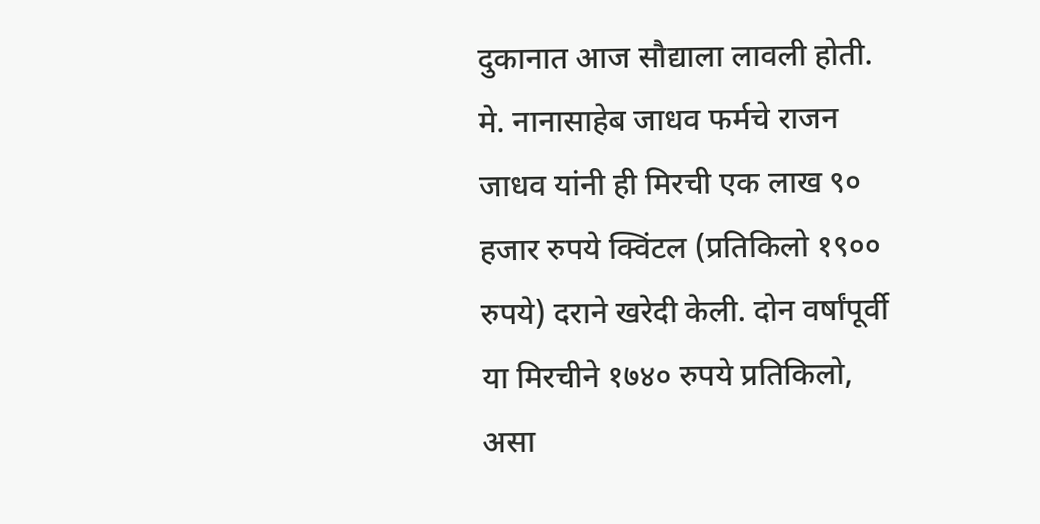दुकानात आज सौद्याला लावली होती. मे. नानासाहेब जाधव फर्मचे राजन जाधव यांनी ही मिरची एक लाख ९० हजार रुपये क्विंटल (प्रतिकिलो १९०० रुपये) दराने खरेदी केली. दोन वर्षांपूर्वी या मिरचीने १७४० रुपये प्रतिकिलो, असा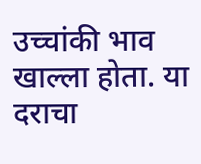उच्चांकी भाव खाल्ला होता. या दराचा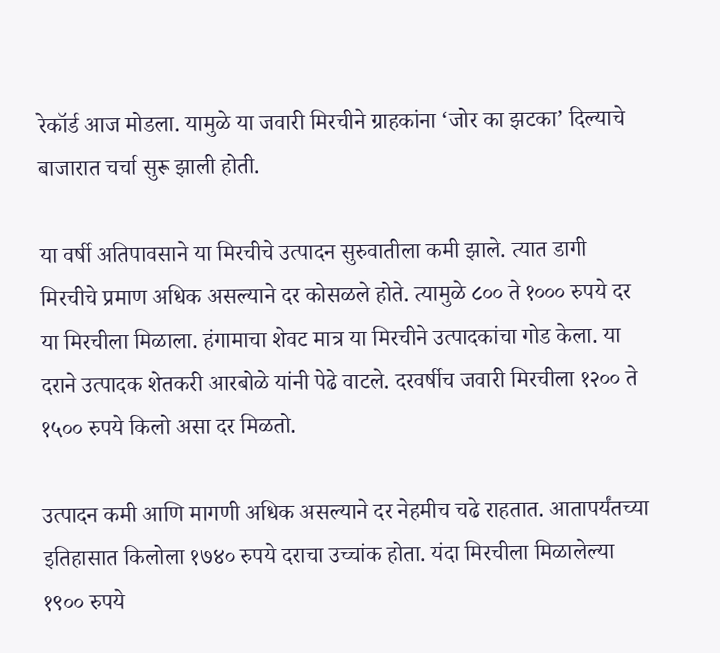रेकॉर्ड आज मोडला. यामुळे या जवारी मिरचीने ग्राहकांना ‘जोर का झटका’ दिल्याचे बाजारात चर्चा सुरू झाली होती.

या वर्षी अतिपावसाने या मिरचीचे उत्पादन सुरुवातीला कमी झाले. त्यात डागी मिरचीचे प्रमाण अधिक असल्याने दर कोसळले होते. त्यामुळे ८०० ते १००० रुपये दर या मिरचीला मिळाला. हंगामाचा शेवट मात्र या मिरचीने उत्पादकांचा गोड केला. या दराने उत्पादक शेतकरी आरबोळे यांनी पेढे वाटले. दरवर्षीच जवारी मिरचीला १२०० ते १५०० रुपये किलो असा दर मिळतो.

उत्पादन कमी आणि मागणी अधिक असल्याने दर नेहमीच चढे राहतात. आतापर्यंतच्या इतिहासात किलोला १७४० रुपये दराचा उच्चांक होता. यंदा मिरचीला मिळालेल्या १९०० रुपये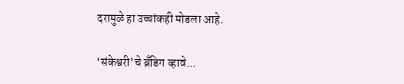दरामुळे हा उच्चांकही मोडला आहे.

‘संकेश्वरी’चे ब्रँडिग व्हावे...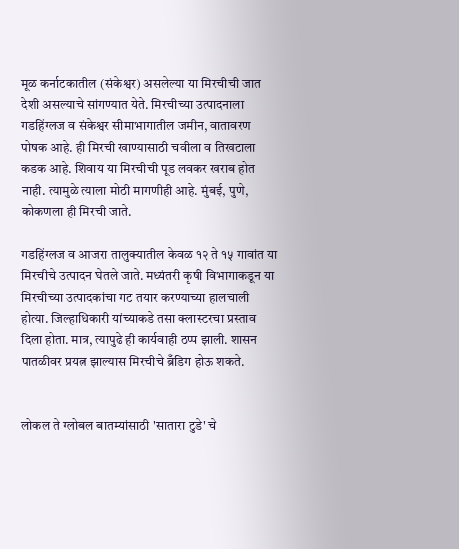मूळ कर्नाटकातील (संकेश्वर) असलेल्या या मिरचीची जात देशी असल्याचे सांगण्यात येते. मिरचीच्या उत्पादनाला गडहिंग्लज व संकेश्वर सीमाभागातील जमीन, वातावरण पोषक आहे. ही मिरची खाण्यासाठी चवीला व तिखटाला कडक आहे. शिवाय या मिरचीची पूड लवकर खराब होत नाही. त्यामुळे त्याला मोठी मागणीही आहे. मुंबई, पुणे, कोकणला ही मिरची जाते.

गडहिंग्लज व आजरा तालुक्यातील केवळ १२ ते १५ गावांत या मिरचीचे उत्पादन घेतले जाते. मध्यंतरी कृषी विभागाकडून या मिरचीच्या उत्पादकांचा गट तयार करण्याच्या हालचाली होत्या. जिल्हाधिकारी यांच्याकडे तसा क्लास्टरचा प्रस्ताव दिला होता. मात्र, त्यापुढे ही कार्यवाही ठप्प झाली. शासन पातळीवर प्रयत्न झाल्यास मिरचीचे ब्रँडिग होऊ शकते.


लोकल ते ग्लोबल बातम्यांसाठी 'सातारा टुडे' चे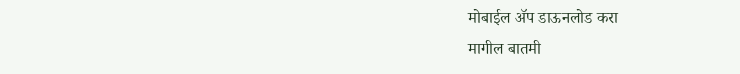मोबाईल ॲप डाऊनलोड करा
मागील बातमी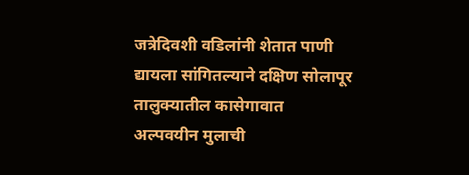जत्रेदिवशी वडिलांनी शेतात पाणी द्यायला सांगितल्याने दक्षिण सोलापूर तालुक्यातील कासेगावात अल्पवयीन मुलाची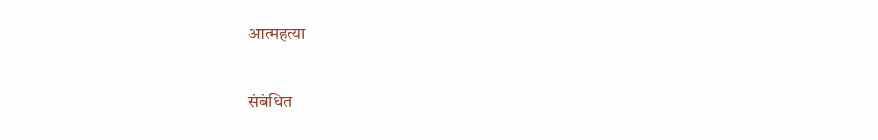आत्महत्या

संबंधित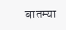बातम्या